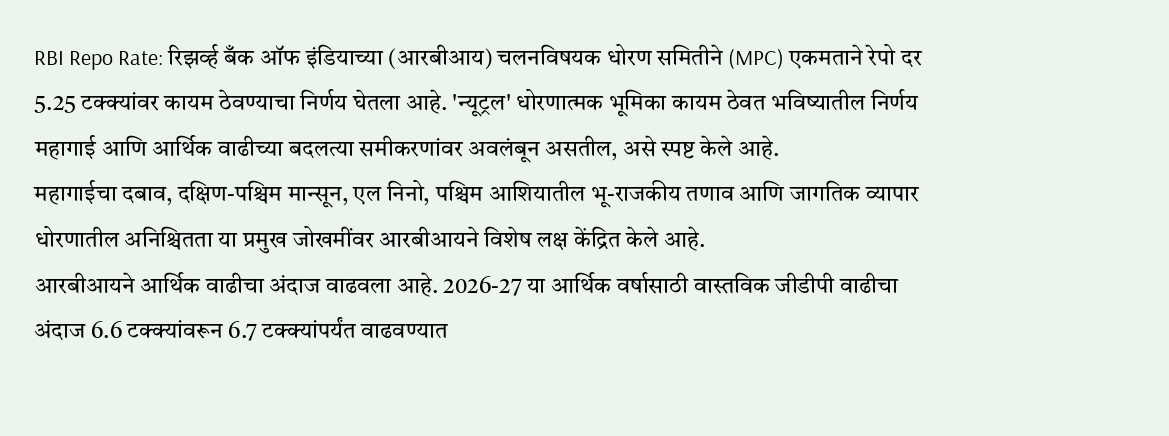RBI Repo Rate: रिझर्व्ह बँक ऑफ इंडियाच्या (आरबीआय) चलनविषयक धोरण समितीने (MPC) एकमताने रेपो दर 5.25 टक्क्यांवर कायम ठेवण्याचा निर्णय घेतला आहे. 'न्यूट्रल' धोरणात्मक भूमिका कायम ठेवत भविष्यातील निर्णय महागाई आणि आर्थिक वाढीच्या बदलत्या समीकरणांवर अवलंबून असतील, असे स्पष्ट केले आहे.
महागाईचा दबाव, दक्षिण-पश्चिम मान्सून, एल निनो, पश्चिम आशियातील भू-राजकीय तणाव आणि जागतिक व्यापार धोरणातील अनिश्चितता या प्रमुख जोखमींवर आरबीआयने विशेष लक्ष केंद्रित केले आहे.
आरबीआयने आर्थिक वाढीचा अंदाज वाढवला आहे. 2026-27 या आर्थिक वर्षासाठी वास्तविक जीडीपी वाढीचा अंदाज 6.6 टक्क्यांवरून 6.7 टक्क्यांपर्यंत वाढवण्यात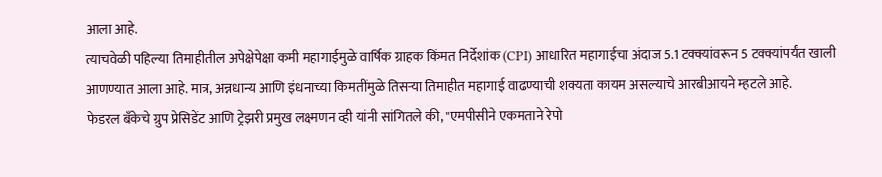आला आहे.
त्याचवेळी पहिल्या तिमाहीतील अपेक्षेपेक्षा कमी महागाईमुळे वार्षिक ग्राहक किंमत निर्देशांक (CPI) आधारित महागाईचा अंदाज 5.1 टक्क्यांवरून 5 टक्क्यांपर्यंत खाली आणण्यात आला आहे. मात्र, अन्नधान्य आणि इंधनाच्या किमतींमुळे तिसऱ्या तिमाहीत महागाई वाढण्याची शक्यता कायम असल्याचे आरबीआयने म्हटले आहे.
फेडरल बँकेचे ग्रुप प्रेसिडेंट आणि ट्रेझरी प्रमुख लक्ष्मणन व्ही यांनी सांगितले की, "एमपीसीने एकमताने रेपो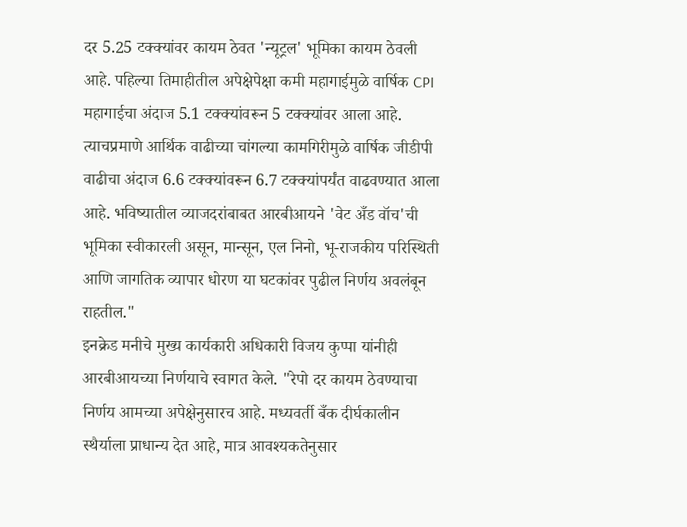दर 5.25 टक्क्यांवर कायम ठेवत 'न्यूट्रल' भूमिका कायम ठेवली आहे. पहिल्या तिमाहीतील अपेक्षेपेक्षा कमी महागाईमुळे वार्षिक CPI महागाईचा अंदाज 5.1 टक्क्यांवरून 5 टक्क्यांवर आला आहे.
त्याचप्रमाणे आर्थिक वाढीच्या चांगल्या कामगिरीमुळे वार्षिक जीडीपी वाढीचा अंदाज 6.6 टक्क्यांवरून 6.7 टक्क्यांपर्यंत वाढवण्यात आला आहे. भविष्यातील व्याजदरांबाबत आरबीआयने 'वेट अँड वॉच'ची भूमिका स्वीकारली असून, मान्सून, एल निनो, भू-राजकीय परिस्थिती आणि जागतिक व्यापार धोरण या घटकांवर पुढील निर्णय अवलंबून राहतील."
इनक्रेड मनीचे मुख्य कार्यकारी अधिकारी विजय कुप्पा यांनीही आरबीआयच्या निर्णयाचे स्वागत केले. "रेपो दर कायम ठेवण्याचा निर्णय आमच्या अपेक्षेनुसारच आहे. मध्यवर्ती बँक दीर्घकालीन स्थैर्याला प्राधान्य देत आहे, मात्र आवश्यकतेनुसार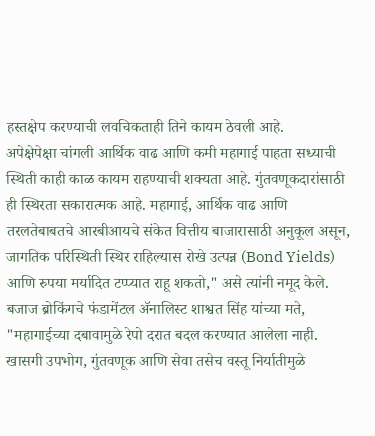हस्तक्षेप करण्याची लवचिकताही तिने कायम ठेवली आहे.
अपेक्षेपेक्षा चांगली आर्थिक वाढ आणि कमी महागाई पाहता सध्याची स्थिती काही काळ कायम राहण्याची शक्यता आहे. गुंतवणूकदारांसाठी ही स्थिरता सकारात्मक आहे. महागाई, आर्थिक वाढ आणि तरलतेबाबतचे आरबीआयचे संकेत वित्तीय बाजारासाठी अनुकूल असून, जागतिक परिस्थिती स्थिर राहिल्यास रोखे उत्पन्न (Bond Yields) आणि रुपया मर्यादित टप्प्यात राहू शकतो," असे त्यांनी नमूद केले.
बजाज ब्रोकिंगचे फंडामेंटल ॲनालिस्ट शाश्वत सिंह यांच्या मते, "महागाईच्या दबावामुळे रेपो दरात बदल करण्यात आलेला नाही. खासगी उपभोग, गुंतवणूक आणि सेवा तसेच वस्तू निर्यातीमुळे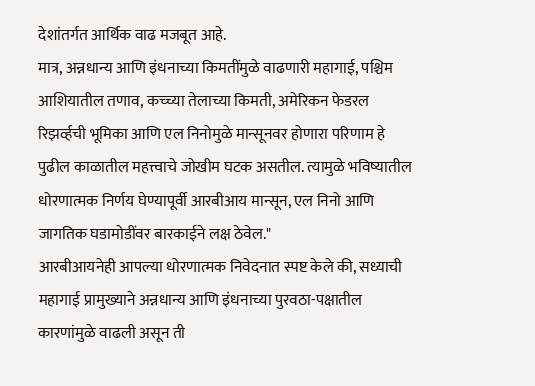देशांतर्गत आर्थिक वाढ मजबूत आहे.
मात्र, अन्नधान्य आणि इंधनाच्या किमतींमुळे वाढणारी महागाई, पश्चिम आशियातील तणाव, कच्च्या तेलाच्या किमती, अमेरिकन फेडरल रिझर्व्हची भूमिका आणि एल निनोमुळे मान्सूनवर होणारा परिणाम हे पुढील काळातील महत्त्वाचे जोखीम घटक असतील. त्यामुळे भविष्यातील धोरणात्मक निर्णय घेण्यापूर्वी आरबीआय मान्सून, एल निनो आणि जागतिक घडामोडींवर बारकाईने लक्ष ठेवेल."
आरबीआयनेही आपल्या धोरणात्मक निवेदनात स्पष्ट केले की, सध्याची महागाई प्रामुख्याने अन्नधान्य आणि इंधनाच्या पुरवठा-पक्षातील कारणांमुळे वाढली असून ती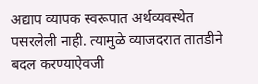अद्याप व्यापक स्वरूपात अर्थव्यवस्थेत पसरलेली नाही. त्यामुळे व्याजदरात तातडीने बदल करण्याऐवजी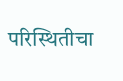परिस्थितीचा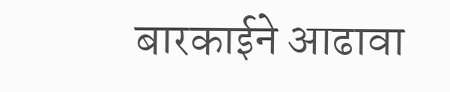बारकाईने आढावा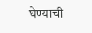घेण्याची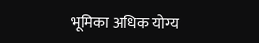भूमिका अधिक योग्य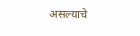असल्याचे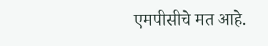एमपीसीचे मत आहे.